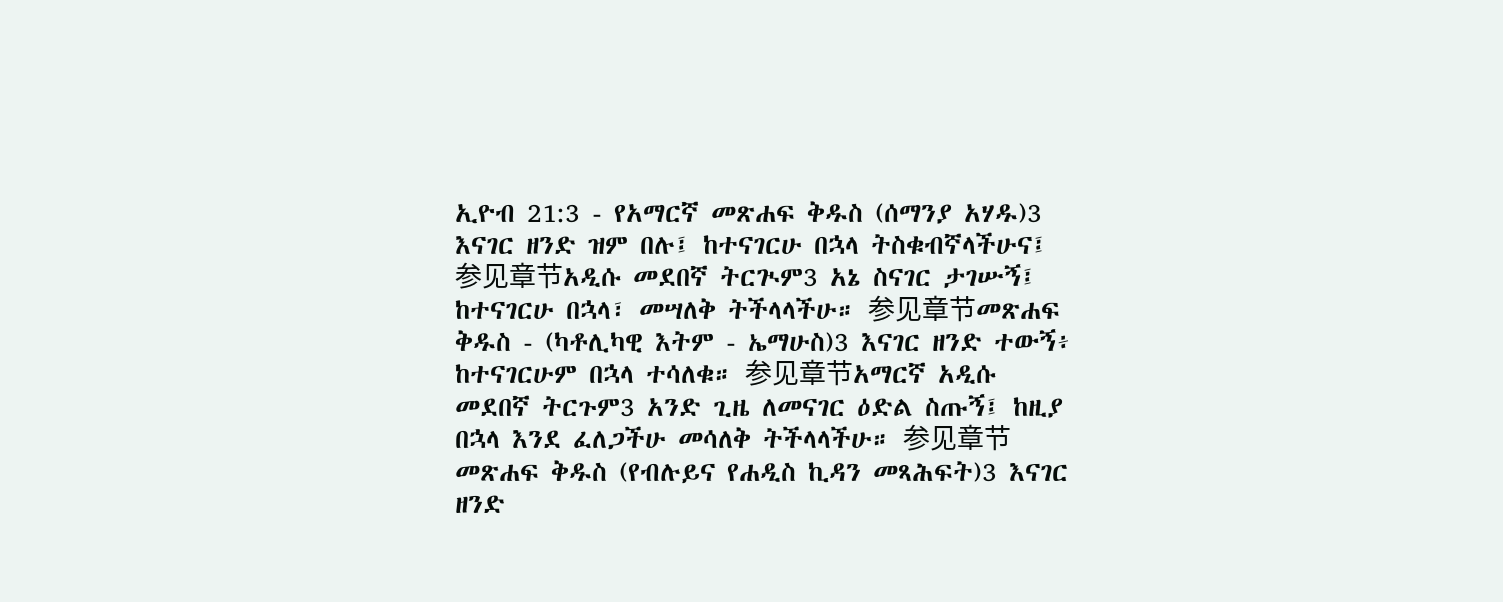ኢዮብ 21:3 - የአማርኛ መጽሐፍ ቅዱስ (ሰማንያ አሃዱ)3 እናገር ዘንድ ዝም በሉ፤ ከተናገርሁ በኋላ ትስቁብኛላችሁና፤ 参见章节አዲሱ መደበኛ ትርጒም3 አኔ ስናገር ታገሡኝ፤ ከተናገርሁ በኋላ፣ መሣለቅ ትችላላችሁ። 参见章节መጽሐፍ ቅዱስ - (ካቶሊካዊ እትም - ኤማሁስ)3 እናገር ዘንድ ተውኝ፥ ከተናገርሁም በኋላ ተሳለቁ። 参见章节አማርኛ አዲሱ መደበኛ ትርጉም3 አንድ ጊዜ ለመናገር ዕድል ስጡኝ፤ ከዚያ በኋላ እንደ ፈለጋችሁ መሳለቅ ትችላላችሁ። 参见章节መጽሐፍ ቅዱስ (የብሉይና የሐዲስ ኪዳን መጻሕፍት)3 እናገር ዘንድ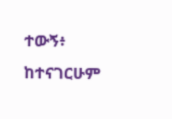ተውኝ፥ ከተናገርሁም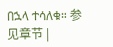በኋላ ተሳለቁ። 参见章节 |